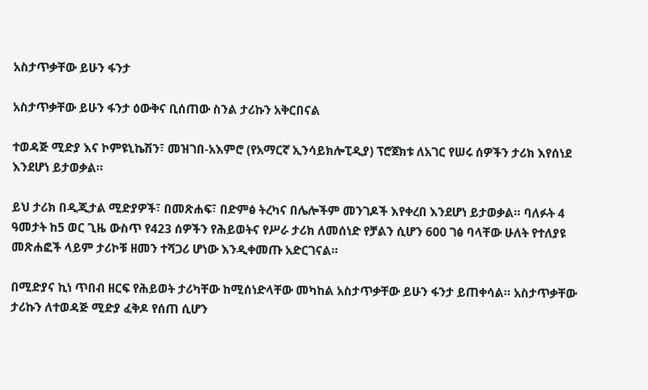አስታጥቃቸው ይሁን ፋንታ

አስታጥቃቸው ይሁን ፋንታ ዕውቅና ቢሰጠው ስንል ታሪኩን አቅርበናል

ተወዳጅ ሚድያ እና ኮምዩኒኬሽን፣ መዝገበ-አእምሮ (የአማርኛ ኢንሳይክሎፒዲያ) ፕሮጀክቱ ለአገር የሠሩ ሰዎችን ታሪክ እየሰነደ እንደሆነ ይታወቃል።

ይህ ታሪክ በዲጂታል ሚድያዎች፣ በመጽሐፍ፣ በድምፅ ትረካና በሌሎችም መንገዶች እየቀረበ እንደሆነ ይታወቃል። ባለፉት 4 ዓመታት ከ5 ወር ጊዜ ውስጥ የ423 ሰዎችን የሕይወትና የሥራ ታሪክ ለመሰነድ የቻልን ሲሆን 600 ገፅ ባላቸው ሁለት የተለያዩ መጽሐፎች ላይም ታሪኮቹ ዘመን ተሻጋሪ ሆነው እንዲቀመጡ አድርገናል።

በሚድያና ኪነ ጥበብ ዘርፍ የሕይወት ታሪካቸው ከሚሰነድላቸው መካከል አስታጥቃቸው ይሁን ፋንታ ይጠቀሳል። አስታጥቃቸው ታሪኩን ለተወዳጅ ሚድያ ፈቅዶ የሰጠ ሲሆን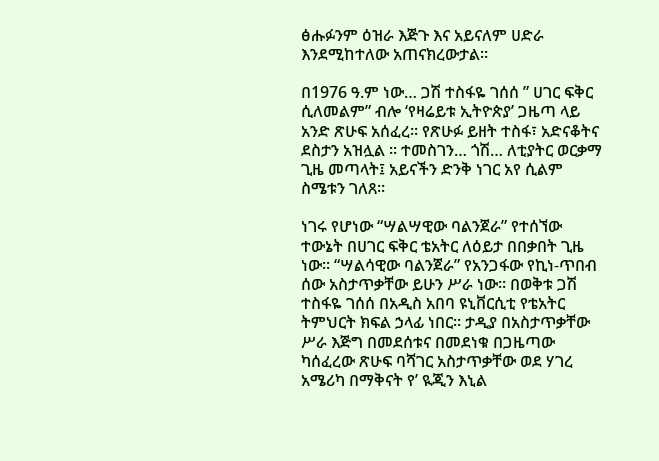ፅሑፉንም ዕዝራ እጅጉ እና አይናለም ሀድራ እንደሚከተለው አጠናክረውታል።

በ1976 ዓ.ም ነው… ጋሽ ተስፋዬ ገሰሰ ” ሀገር ፍቅር ሲለመልም” ብሎ ‘የዛሬይቱ ኢትዮጵያ’ ጋዜጣ ላይ አንድ ጽሁፍ አሰፈረ፡፡ የጽሁፉ ይዘት ተስፋ፣ አድናቆትና ደስታን አዝሏል ፡፡ ተመስገን… ጎሽ… ለቲያትር ወርቃማ ጊዜ መጣላት፤ አይናችን ድንቅ ነገር አየ ሲልም ስሜቱን ገለጸ፡፡

ነገሩ የሆነው “ሣልሣዊው ባልንጀራ” የተሰኘው ተውኔት በሀገር ፍቅር ቴአትር ለዕይታ በበቃበት ጊዜ ነው፡፡ “ሣልሳዊው ባልንጀራ” የአንጋፋው የኪነ-ጥበብ ሰው አስታጥቃቸው ይሁን ሥራ ነው፡፡ በወቅቱ ጋሽ ተስፋዬ ገሰሰ በአዲስ አበባ ዩኒቨርሲቲ የቴአትር ትምህርት ክፍል ኃላፊ ነበር፡፡ ታዲያ በአስታጥቃቸው ሥራ እጅግ በመደሰቱና በመደነቁ በጋዜጣው ካሰፈረው ጽሁፍ ባሻገር አስታጥቃቸው ወደ ሃገረ አሜሪካ በማቅናት የ’ ዪጂን እኒል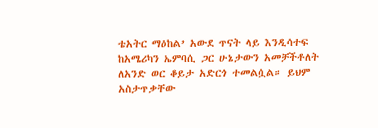ቴአትር ማዕከል’ አውደ ጥናት ላይ እንዲሳተፍ ከአሜሪካን ኤምባሲ ጋር ሁኔታውን አመቻችቶለት ለአንድ ወር ቆይታ አድርጎ ተመልሷል። ይህም አስታጥቃቸው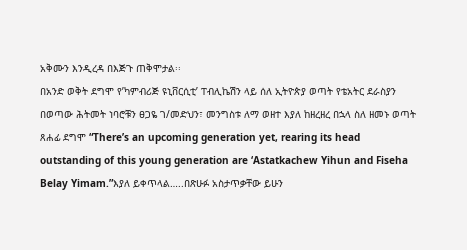አቅሙን እንዲረዳ በእጅጉ ጠቅሞታል፡፡
በአንድ ወቅት ደግሞ የ’ካምብሪጅ ዩኒቨርሲቲ’ ፐብሊኬሽን ላይ ሰለ ኢትዮጵያ ወጣት የቴአትር ደራስያን በወጣው ሕትመት ነባሮቹን ፀጋዬ ገ/መድህን፣ መንግስቱ ለማ ወዘተ እያለ ከዘረዘረ በኋላ ስለ ዘመኑ ወጣት ጸሐፊ ደግሞ “There’s an upcoming generation yet, rearing its head outstanding of this young generation are ‘Astatkachew Yihun and Fiseha Belay Yimam.”እያለ ይቀጥላል…..በጽሁፉ አስታጥቃቸው ይሁን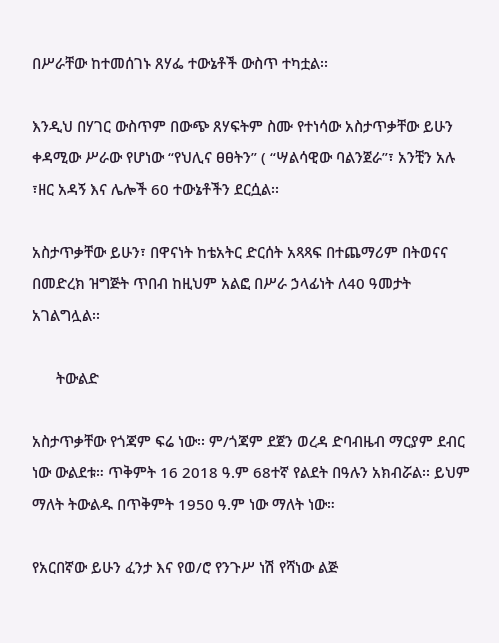በሥራቸው ከተመሰገኑ ጸሃፌ ተውኔቶች ውስጥ ተካቷል፡፡

እንዲህ በሃገር ውስጥም በውጭ ጸሃፍትም ስሙ የተነሳው አስታጥቃቸው ይሁን ቀዳሚው ሥራው የሆነው “የህሊና ፀፀትን” ( “ሣልሳዊው ባልንጀራ”፣ አንቺን አሉ ፣ዘር አዳኝ እና ሌሎች 60 ተውኔቶችን ደርሷል፡፡

አስታጥቃቸው ይሁን፣ በዋናነት ከቴአትር ድርሰት አጻጻፍ በተጨማሪም በትወናና በመድረክ ዝግጅት ጥበብ ከዚህም አልፎ በሥራ ኃላፊነት ለ40 ዓመታት አገልግሏል፡፡

      ትውልድ

አስታጥቃቸው የጎጃም ፍሬ ነው፡፡ ም/ጎጃም ደጀን ወረዳ ድባብዜብ ማርያም ደብር ነው ውልደቱ። ጥቅምት 16 2018 ዓ.ም 68ተኛ የልደት በዓሉን አክብሯል፡፡ ይህም ማለት ትውልዱ በጥቅምት 1950 ዓ.ም ነው ማለት ነው።

የአርበኛው ይሁን ፈንታ እና የወ/ሮ የንጉሥ ነሽ የሻነው ልጅ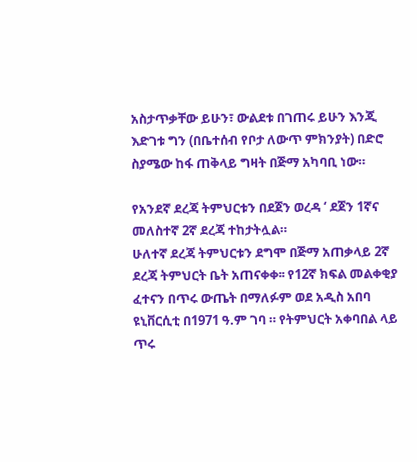አስታጥቃቸው ይሁን፣ ውልደቱ በገጠሩ ይሁን እንጂ እድገቱ ግን (በቤተሰብ የቦታ ለውጥ ምክንያት) በድሮ ስያሜው ከፋ ጠቅላይ ግዛት በጅማ አካባቢ ነው።

የአንደኛ ደረጃ ትምህርቱን በደጀን ወረዳ ‘ ደጀን 1ኛና መለስተኛ 2ኛ ደረጃ ተከታትሏል።
ሁለተኛ ደረጃ ትምህርቱን ደግሞ በጅማ አጠቃላይ 2ኛ ደረጃ ትምህርት ቤት አጠናቀቀ፡፡ የ12ኛ ክፍል መልቀቂያ ፈተናን በጥሩ ውጤት በማለፉም ወደ አዲስ አበባ ዩኒቨርሲቲ በ1971 ዓ.ም ገባ ። የትምህርት አቀባበል ላይ ጥሩ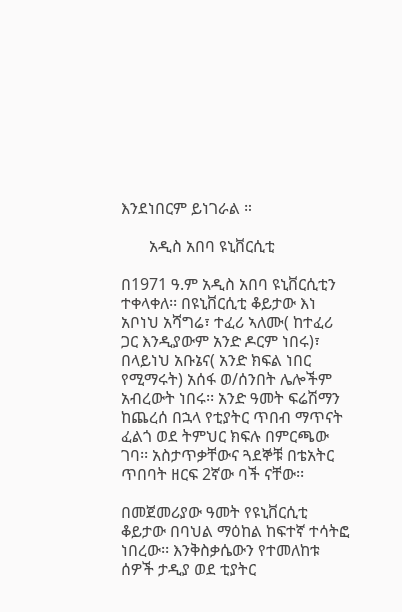እንደነበርም ይነገራል ።

       አዲስ አበባ ዩኒቨርሲቲ

በ1971 ዓ.ም አዲስ አበባ ዩኒቨርሲቲን ተቀላቀለ፡፡ በዩኒቨርሲቲ ቆይታው እነ አቦነህ አሻግሬ፣ ተፈሪ ኣለሙ( ከተፈሪ ጋር እንዲያውም አንድ ዶርም ነበሩ)፣ በላይነህ አቡኔና( አንድ ክፍል ነበር የሚማሩት) አሰፋ ወ/ሰንበት ሌሎችም አብረውት ነበሩ፡፡ አንድ ዓመት ፍሬሽማን ከጨረሰ በኋላ የቲያትር ጥበብ ማጥናት ፈልጎ ወደ ትምህር ክፍሉ በምርጫው ገባ፡፡ አስታጥቃቸውና ጓደኞቹ በቴአትር ጥበባት ዘርፍ 2ኛው ባች ናቸው፡፡

በመጀመሪያው ዓመት የዩኒቨርሲቲ ቆይታው በባህል ማዕከል ከፍተኛ ተሳትፎ ነበረው፡፡ እንቅስቃሴውን የተመለከቱ ሰዎች ታዲያ ወደ ቲያትር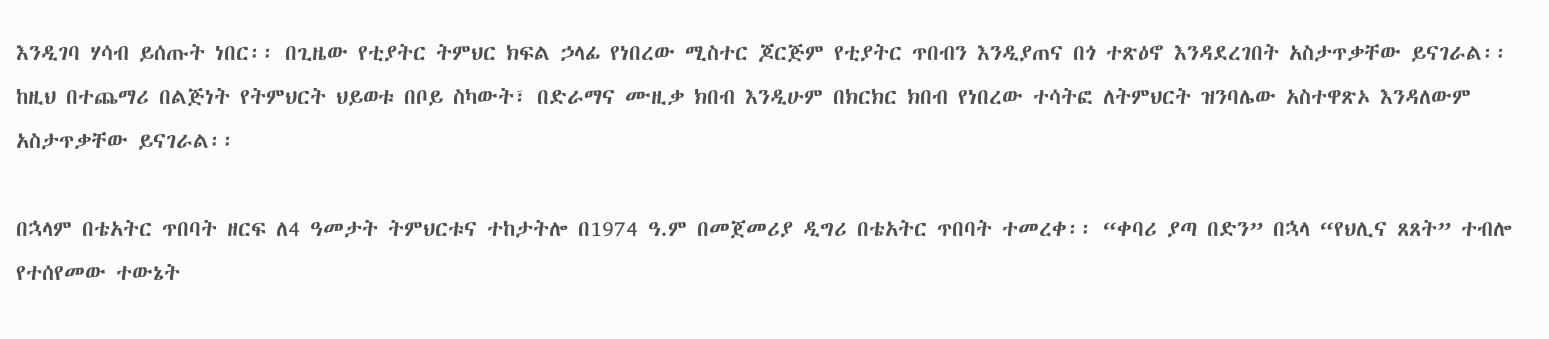እንዲገባ ሃሳብ ይሰጡት ነበር፡፡ በጊዜው የቲያትር ትምህር ክፍል ኃላፊ የነበረው ሚስተር ጆርጅም የቲያትር ጥበብን እንዲያጠና በጎ ተጽዕኖ እንዳደረገበት አስታጥቃቸው ይናገራል፡፡ ከዚህ በተጨማሪ በልጅነት የትምህርት ህይወቱ በቦይ ስካውት፣ በድራማና ሙዚቃ ክበብ እንዲሁም በክርክር ክበብ የነበረው ተሳትፎ ለትምህርት ዝንባሌው አስተዋጽኦ እንዳለውም አስታጥቃቸው ይናገራል፡፡

በኋላም በቴአትር ጥበባት ዘርፍ ለ4 ዓመታት ትምህርቱና ተከታትሎ በ1974 ዓ.ም በመጀመሪያ ዲግሪ በቴአትር ጥበባት ተመረቀ፡፡ “ቀባሪ ያጣ በድን” በኋላ “የህሊና ጸጸት” ተብሎ የተሰየመው ተውኔት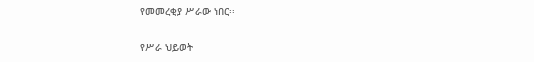የመመረቂያ ሥራው ነበር፡፡

የሥራ ህይወት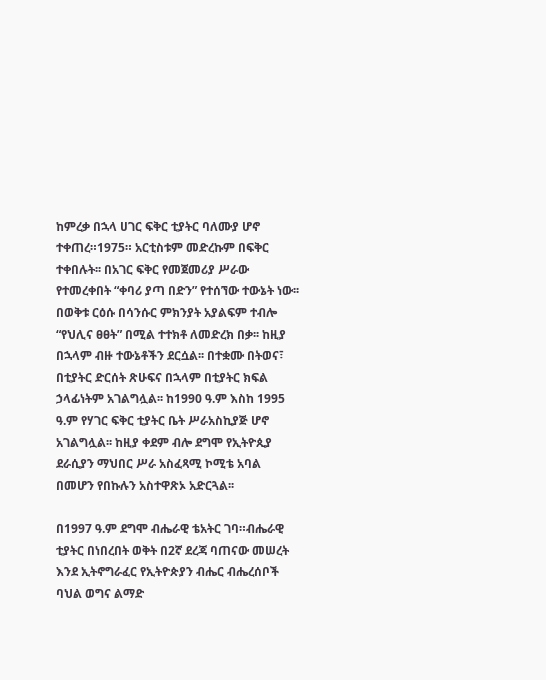ከምረቃ በኋላ ሀገር ፍቅር ቲያትር ባለሙያ ሆኖ ተቀጠረ።1975። አርቲስቱም መድረኩም በፍቅር ተቀበሉት፡፡ በአገር ፍቅር የመጀመሪያ ሥራው የተመረቀበት “ቀባሪ ያጣ በድን” የተሰኘው ተውኔት ነው፡፡ በወቅቱ ርዕሱ በሳንሱር ምክንያት አያልፍም ተብሎ “የህሊና ፀፀት” በሚል ተተክቶ ለመድረክ በቃ፡፡ ከዚያ በኋላም ብዙ ተውኔቶችን ደርሷል፡፡ በተቋሙ በትወና፣ በቲያትር ድርሰት ጽሁፍና በኋላም በቲያትር ክፍል ኃላፊነትም አገልግሏል፡፡ ከ1990 ዓ.ም እስከ 1995 ዓ.ም የሃገር ፍቅር ቲያትር ቤት ሥራአስኪያጅ ሆኖ አገልግሏል፡፡ ከዚያ ቀደም ብሎ ደግሞ የኢትዮጲያ ደራሲያን ማህበር ሥራ አስፈጻሚ ኮሚቴ አባል በመሆን የበኩሉን አስተዋጽኦ አድርጓል፡፡

በ1997 ዓ.ም ደግሞ ብሔራዊ ቴአትር ገባ።ብሔራዊ ቲያትር በነበረበት ወቅት በ2ኛ ደረጃ ባጠናው መሠረት እንደ ኢትኖግራፈር የኢትዮጵያን ብሔር ብሔረሰቦች ባህል ወግና ልማድ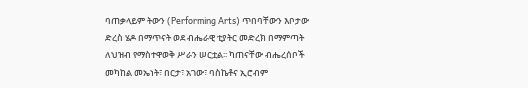ባጠቃላይም ትውን (Performing Arts) ጥበባቸውን እቦታው ድረስ ሄዶ በማጥናት ወደ ብሔራዊ ቲያትር መድረክ በማምጣት ለህዝብ የማስተዋወቅ ሥራን ሠርቷል፡፡ ካጠናቸው ብሔረሰቦች መካከል መኤነት፣ በርታ፣ አገው፣ ባስኬቶና ኢሮብም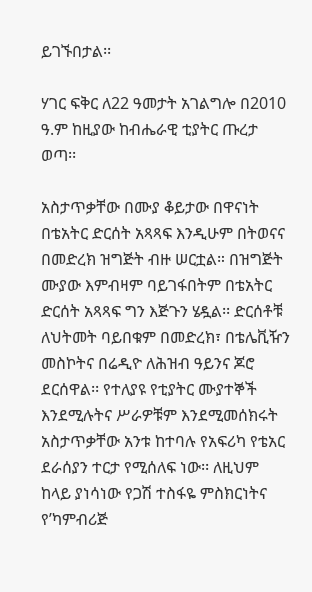ይገኙበታል፡፡

ሃገር ፍቅር ለ22 ዓመታት አገልግሎ በ2010 ዓ.ም ከዚያው ከብሔራዊ ቲያትር ጡረታ ወጣ፡፡

አስታጥቃቸው በሙያ ቆይታው በዋናነት በቴአትር ድርሰት አጻጻፍ እንዲሁም በትወናና በመድረክ ዝግጅት ብዙ ሠርቷል። በዝግጅት ሙያው እምብዛም ባይገፋበትም በቴአትር ድርሰት አጻጻፍ ግን እጅጉን ሄዷል፡፡ ድርሰቶቹ ለህትመት ባይበቁም በመድረክ፣ በቴሌቪዥን መስኮትና በሬዲዮ ለሕዝብ ዓይንና ጆሮ ደርሰዋል፡፡ የተለያዩ የቲያትር ሙያተኞች እንደሚሉትና ሥራዎቹም እንደሚመሰክሩት አስታጥቃቸው አንቱ ከተባሉ የአፍሪካ የቴአር ደራሰያን ተርታ የሚሰለፍ ነው፡፡ ለዚህም ከላይ ያነሳነው የጋሽ ተስፋዬ ምስክርነትና የ’ካምብሪጅ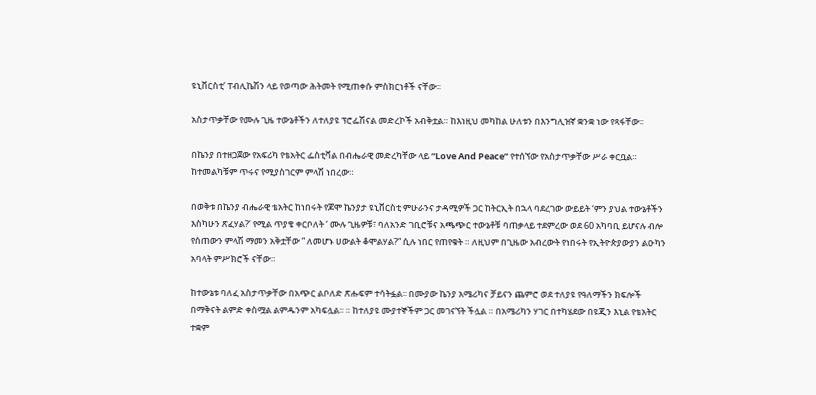ዩኒቨርስቲ’ ፐብሊኬሽን ላይ የወጣው ሕትመት የሚጠቀሱ ምስክርነቶች ናቸው፡፡

አስታጥቃቸው የሙሉ ጊዜ ተውኔቶችን ለተለያዩ ፕሮፌሽናል መድረኮች አብቅቷል። ከእነዚህ መካከል ሁለቱን በእንግሊዝኛ ቋንቋ ነው የጻፋቸው፡፡

በኬንያ በተዘጋጀው የአፍሪካ የቴአትር ፌስቲቫል በብሔራዊ መድረካቸው ላይ “Love And Peace” የተሰኘው የአስታጥቃቸው ሥራ ቀርቧል። ከተመልካቹም ጥሩና የሚያስገርም ምላሽ ነበረው።

በወቅቱ በኬንያ ብሔራዊ ቴአትር ከነበሩት የጆሞ ኬንያታ ዩኒቨርስቲ ምሁራንና ታዳሚዎች ጋር ከትርኢት በኋላ ባደረገው ውይይት ‘ምን ያህል ተውኔቶችን እስካሁን ጽፈሃል?’ የሚል ጥያቄ ቀርቦለት ‘ ሙሉ ጊዜዎቹ፣ ባለአንድ ገቢሮቹና አጫጭር ተውኔቶቹ ባጠቃላይ ተደምረው ወደ 60 አካባቢ ይሆናሉ ብሎ የሰጠውን ምላሽ ማመን አቅቷቸው ” ለመሆኑ ሀውልት ቆሞልሃል?” ሲሉ ነበር የጠየቁት ። ለዚህም በጊዜው አብረውት የነበሩት የኢትዮጵያውያን ልዑካን አባላት ምሥክሮች ናቸው።

ከተውኔቱ ባለፈ አስታጥቃቸው በአጭር ልቦለድ ጽሑፍም ተሳትፏል፡፡ በሙያው ኬንያ አሜሪካና ቻይናን ጨምሮ ወደ ተለያዩ የዓለማችን ክፍሎች በማቅናት ልምድ ቀስሟል ልምዱንም አካፍሏል፡፡ ። ከተለያዩ ሙያተኞችም ጋር መገናኘት ችሏል ። በአሜሪካን ሃገር በተካሄደው በዩጂን እኒል የቴአትር ተቋም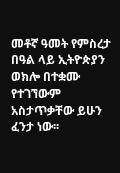መቶኛ ዓመት የምስረታ በዓል ላይ ኢትዮጵያን ወክሎ በተቋሙ የተገኘውም አስታጥቃቸው ይሁን ፈንታ ነው፡፡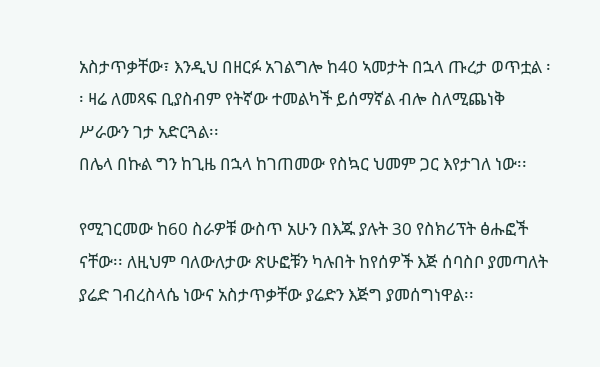አስታጥቃቸው፣ እንዲህ በዘርፉ አገልግሎ ከ40 ኣመታት በኋላ ጡረታ ወጥቷል ፡፡ ዛሬ ለመጻፍ ቢያስብም የትኛው ተመልካች ይሰማኛል ብሎ ስለሚጨነቅ ሥራውን ገታ አድርጓል፡፡
በሌላ በኩል ግን ከጊዜ በኋላ ከገጠመው የስኳር ህመም ጋር እየታገለ ነው፡፡

የሚገርመው ከ60 ስራዎቹ ውስጥ አሁን በእጁ ያሉት 30 የስክሪፕት ፅሑፎች ናቸው፡፡ ለዚህም ባለውለታው ጽሁፎቹን ካሉበት ከየሰዎች እጅ ሰባስቦ ያመጣለት ያሬድ ገብረስላሴ ነውና አስታጥቃቸው ያሬድን እጅግ ያመሰግነዋል፡፡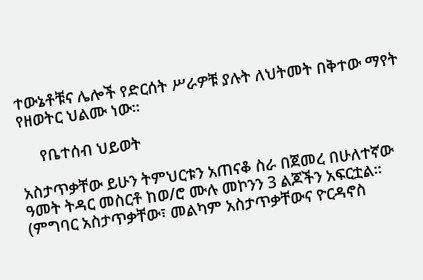ተውኔቶቹና ሌሎች የድርሰት ሥራዎቹ ያሉት ለህትመት በቅተው ማየት የዘወትር ህልሙ ነው፡፡

     የቤተሰብ ህይወት

አስታጥቃቸው ይሁን ትምህርቱን አጠናቆ ስራ በጀመረ በሁለተኛው ዓመት ትዳር መስርቶ ከወ/ሮ ሙሉ መኮንን 3 ልጆችን አፍርቷል፡፡ (ምግባር አስታጥቃቸው፣ መልካም አስታጥቃቸውና ዮርዳኖስ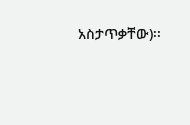አስታጥቃቸው)፡፡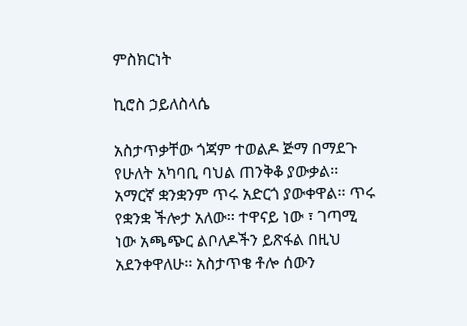ምስክርነት

ኪሮስ ኃይለስላሴ

አስታጥቃቸው ጎጃም ተወልዶ ጅማ በማደጉ የሁለት አካባቢ ባህል ጠንቅቆ ያውቃል፡፡ አማርኛ ቋንቋንም ጥሩ አድርጎ ያውቀዋል፡፡ ጥሩ የቋንቋ ችሎታ አለው፡፡ ተዋናይ ነው ፣ ገጣሚ ነው አጫጭር ልቦለዶችን ይጽፋል በዚህ አደንቀዋለሁ፡፡ አስታጥቄ ቶሎ ሰውን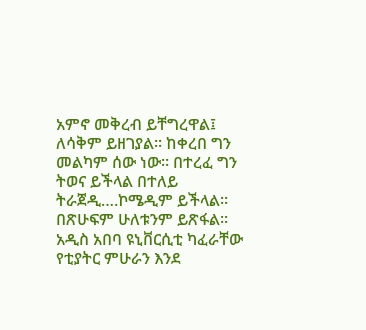አምኖ መቅረብ ይቸግረዋል፤ ለሳቅም ይዘገያል፡፡ ከቀረበ ግን መልካም ሰው ነው፡፡ በተረፈ ግን ትወና ይችላል በተለይ ትራጀዲ….ኮሜዲም ይችላል፡፡ በጽሁፍም ሁለቱንም ይጽፋል፡፡ አዲስ አበባ ዩኒቨርሲቲ ካፈራቸው የቲያትር ምሁራን እንደ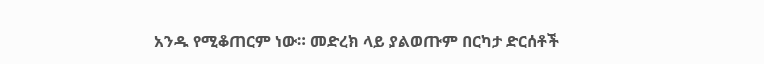አንዱ የሚቆጠርም ነው። መድረክ ላይ ያልወጡም በርካታ ድርሰቶች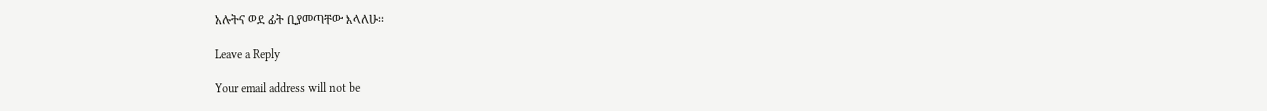አሉትና ወደ ፊት ቢያመጣቸው እላለሁ፡፡

Leave a Reply

Your email address will not be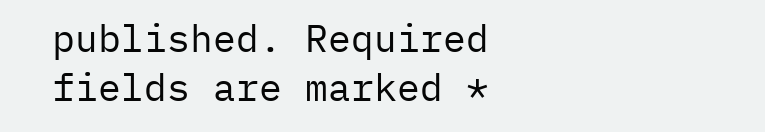published. Required fields are marked *